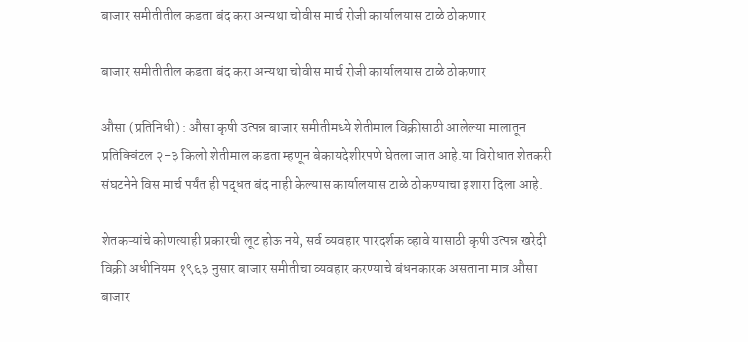बाजार समीतीतील कडता बंद करा अन्यथा चोवीस मार्च रोजी कार्यालयास टाळे ठोकणार

बाजार समीतीतील कडता बंद करा अन्यथा चोवीस मार्च रोजी कार्यालयास टाळे ठोकणार

औसा (प्रतिनिधी) : औसा कृषी उत्पन्न बाजार समीतीमध्ये शेतीमाल विक्रीसाठी आलेल्या मालातून प्रतिक्विंटल २-३ किलो शेतीमाल कडता म्हणून बेकायदेशीरपणे घेतला जात आहे.या विरोधात शेतकरी संघटनेने विस मार्च पर्यंत ही पद्धत बंद नाही केल्यास कार्यालयास टाळे ठोकण्याचा इशारा दिला आहे.

शेतकऱ्यांचे कोणत्याही प्रकारची लूट होऊ नये, सर्व व्यवहार पारदर्शक व्हावे यासाठी कृषी उत्पन्न खरेदी विक्री अधीनियम १९६३ नुसार बाजार समीतीचा व्यवहार करण्याचे बंधनकारक असताना मात्र औसा बाजार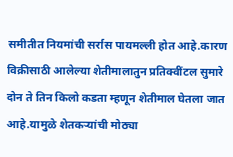समीतीत नियमांची सर्रास पायमल्ली होत आहे.कारण विक्रीसाठी आलेल्या शेतीमालातुन प्रतिक्वींटल सुमारे दोन ते तिन किलो कडता म्हणून शेतीमाल घेतला जात आहे.यामुळे शेतकऱ्यांची मोठ्या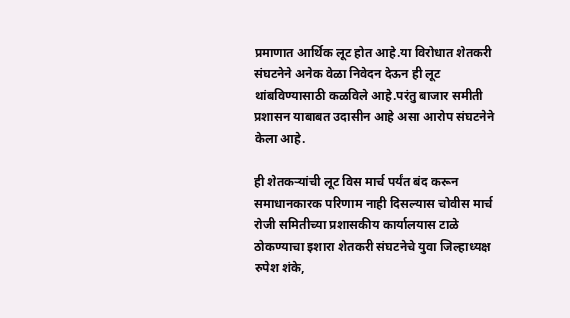प्रमाणात आर्थिक लूट होत आहे.या विरोधात शेतकरी संघटनेने अनेक वेळा निवेदन देऊन ही लूट थांबविण्यासाठी कळविले आहे.परंतु बाजार समीती प्रशासन याबाबत उदासीन आहे असा आरोप संघटनेने केला आहे.

ही शेतकऱ्यांची लूट विस मार्च पर्यंत बंद करून समाधानकारक परिणाम नाही दिसल्यास चोवीस मार्च रोजी समितीच्या प्रशासकीय कार्यालयास टाळे ठोकण्याचा इशारा शेतकरी संघटनेचे युवा जिल्हाध्यक्ष रुपेश शंके,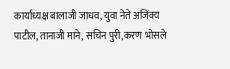कार्याध्यक्ष बालाजी जाधव, युवा नेते अजिंक्य पाटील, तानाजी माने, सचिन पुरी,करण भोसले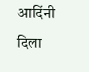आदिंनी दिला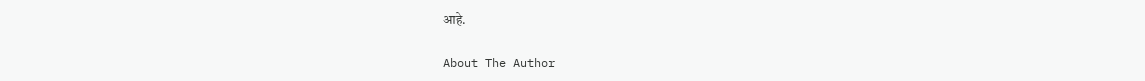आहे.

About The Author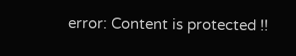error: Content is protected !!